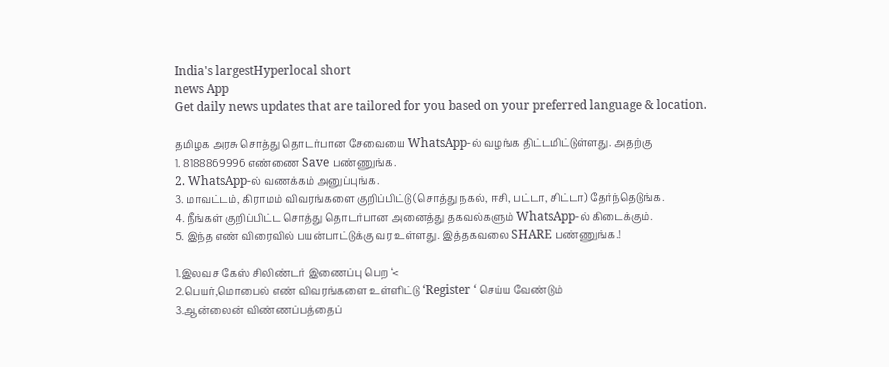India's largestHyperlocal short
news App
Get daily news updates that are tailored for you based on your preferred language & location.

தமிழக அரசு சொத்து தொடர்பான சேவையை WhatsApp-ல் வழங்க திட்டமிட்டுள்ளது. அதற்கு
1. 8188869996 எண்ணை Save பண்ணுங்க.
2. WhatsApp-ல் வணக்கம் அனுப்புங்க.
3. மாவட்டம், கிராமம் விவரங்களை குறிப்பிட்டு (சொத்து நகல், ஈசி, பட்டா, சிட்டா) தேர்ந்தெடுங்க.
4. நீங்கள் குறிப்பிட்ட சொத்து தொடர்பான அனைத்து தகவல்களும் WhatsApp-ல் கிடைக்கும்.
5. இந்த எண் விரைவில் பயன்பாட்டுக்கு வர உள்ளது. இத்தகவலை SHARE பண்ணுங்க.!

1.இலவச கேஸ் சிலிண்டர் இணைப்பு பெற ‘<
2.பெயர்,மொபைல் எண் விவரங்களை உள்ளிட்டு ‘Register ‘ செய்ய வேண்டும்
3.ஆன்லைன் விண்ணப்பத்தைப்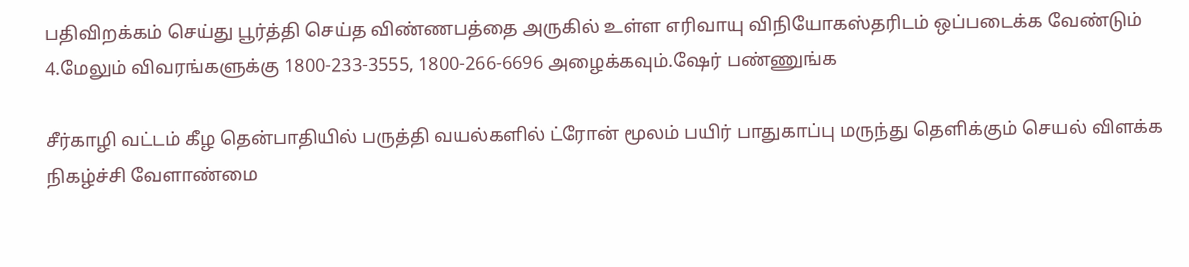பதிவிறக்கம் செய்து பூர்த்தி செய்த விண்ணபத்தை அருகில் உள்ள எரிவாயு விநியோகஸ்தரிடம் ஒப்படைக்க வேண்டும்
4.மேலும் விவரங்களுக்கு 1800-233-3555, 1800-266-6696 அழைக்கவும்.ஷேர் பண்ணுங்க

சீர்காழி வட்டம் கீழ தென்பாதியில் பருத்தி வயல்களில் ட்ரோன் மூலம் பயிர் பாதுகாப்பு மருந்து தெளிக்கும் செயல் விளக்க நிகழ்ச்சி வேளாண்மை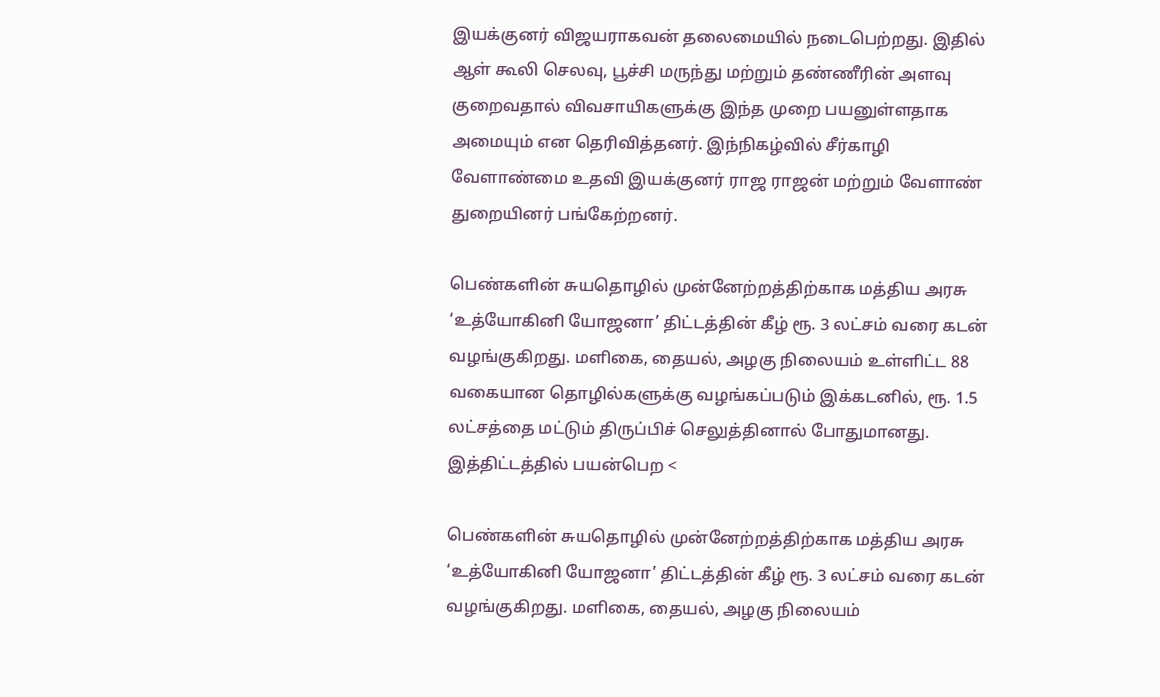இயக்குனர் விஜயராகவன் தலைமையில் நடைபெற்றது. இதில் ஆள் கூலி செலவு, பூச்சி மருந்து மற்றும் தண்ணீரின் அளவு குறைவதால் விவசாயிகளுக்கு இந்த முறை பயனுள்ளதாக அமையும் என தெரிவித்தனர். இந்நிகழ்வில் சீர்காழி வேளாண்மை உதவி இயக்குனர் ராஜ ராஜன் மற்றும் வேளாண் துறையினர் பங்கேற்றனர்.

பெண்களின் சுயதொழில் முன்னேற்றத்திற்காக மத்திய அரசு ‘உத்யோகினி யோஜனா’ திட்டத்தின் கீழ் ரூ. 3 லட்சம் வரை கடன் வழங்குகிறது. மளிகை, தையல், அழகு நிலையம் உள்ளிட்ட 88 வகையான தொழில்களுக்கு வழங்கப்படும் இக்கடனில், ரூ. 1.5 லட்சத்தை மட்டும் திருப்பிச் செலுத்தினால் போதுமானது. இத்திட்டத்தில் பயன்பெற <

பெண்களின் சுயதொழில் முன்னேற்றத்திற்காக மத்திய அரசு ‘உத்யோகினி யோஜனா’ திட்டத்தின் கீழ் ரூ. 3 லட்சம் வரை கடன் வழங்குகிறது. மளிகை, தையல், அழகு நிலையம்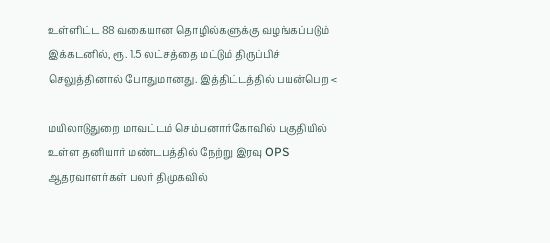உள்ளிட்ட 88 வகையான தொழில்களுக்கு வழங்கப்படும் இக்கடனில், ரூ. 1.5 லட்சத்தை மட்டும் திருப்பிச் செலுத்தினால் போதுமானது. இத்திட்டத்தில் பயன்பெற <

மயிலாடுதுறை மாவட்டம் செம்பனார்கோவில் பகுதியில் உள்ள தனியார் மண்டபத்தில் நேற்று இரவு OPS ஆதரவாளர்கள் பலர் திமுகவில்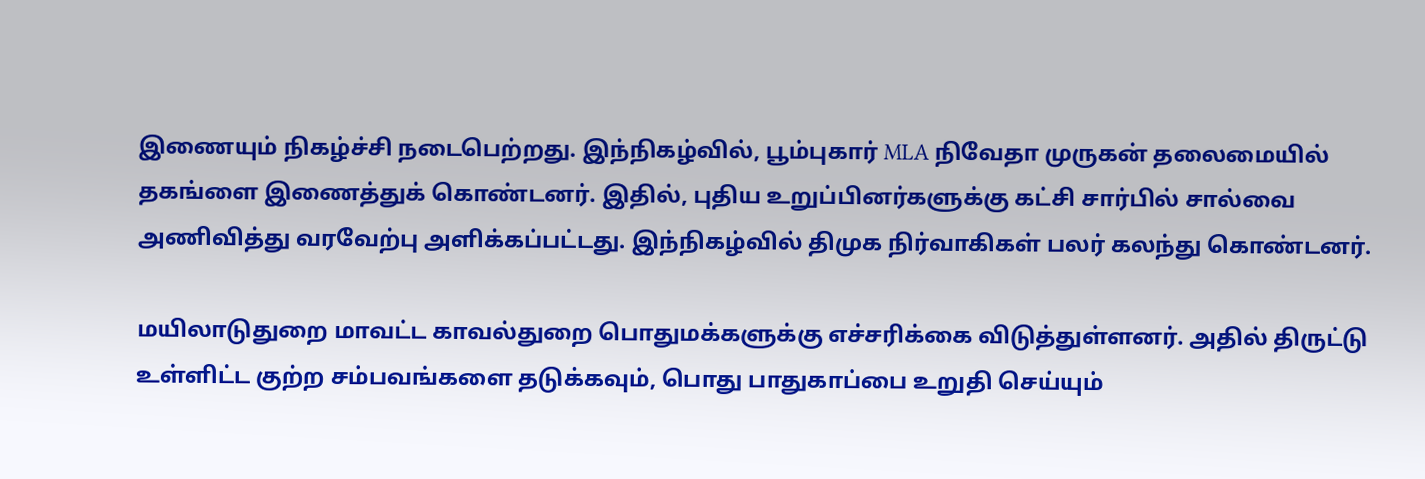இணையும் நிகழ்ச்சி நடைபெற்றது. இந்நிகழ்வில், பூம்புகார் MLA நிவேதா முருகன் தலைமையில் தகங்ளை இணைத்துக் கொண்டனர். இதில், புதிய உறுப்பினர்களுக்கு கட்சி சார்பில் சால்வை அணிவித்து வரவேற்பு அளிக்கப்பட்டது. இந்நிகழ்வில் திமுக நிர்வாகிகள் பலர் கலந்து கொண்டனர்.

மயிலாடுதுறை மாவட்ட காவல்துறை பொதுமக்களுக்கு எச்சரிக்கை விடுத்துள்ளனர். அதில் திருட்டு உள்ளிட்ட குற்ற சம்பவங்களை தடுக்கவும், பொது பாதுகாப்பை உறுதி செய்யும்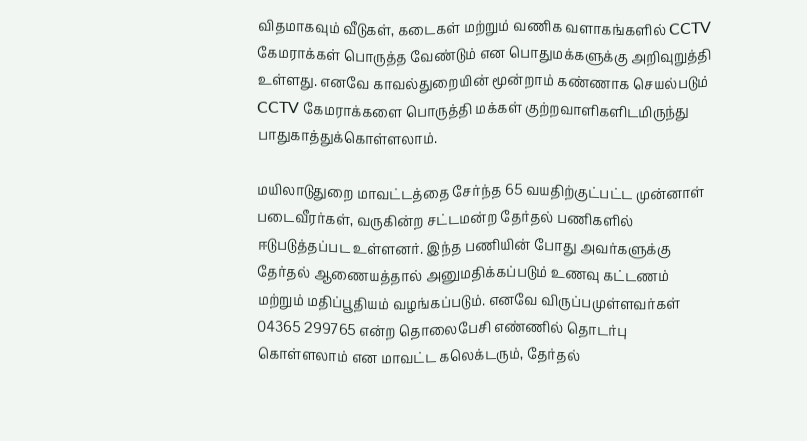விதமாகவும் வீடுகள், கடைகள் மற்றும் வணிக வளாகங்களில் CCTV கேமராக்கள் பொருத்த வேண்டும் என பொதுமக்களுக்கு அறிவுறுத்தி உள்ளது. எனவே காவல்துறையின் மூன்றாம் கண்ணாக செயல்படும் CCTV கேமராக்களை பொருத்தி மக்கள் குற்றவாளிகளிடமிருந்து பாதுகாத்துக்கொள்ளலாம்.

மயிலாடுதுறை மாவட்டத்தை சேர்ந்த 65 வயதிற்குட்பட்ட முன்னாள் படைவீரர்கள், வருகின்ற சட்டமன்ற தேர்தல் பணிகளில் ஈடுபடுத்தப்பட உள்ளனர். இந்த பணியின் போது அவர்களுக்கு தேர்தல் ஆணையத்தால் அனுமதிக்கப்படும் உணவு கட்டணம் மற்றும் மதிப்பூதியம் வழங்கப்படும். எனவே விருப்பமுள்ளவர்கள் 04365 299765 என்ற தொலைபேசி எண்ணில் தொடர்பு கொள்ளலாம் என மாவட்ட கலெக்டரும், தேர்தல்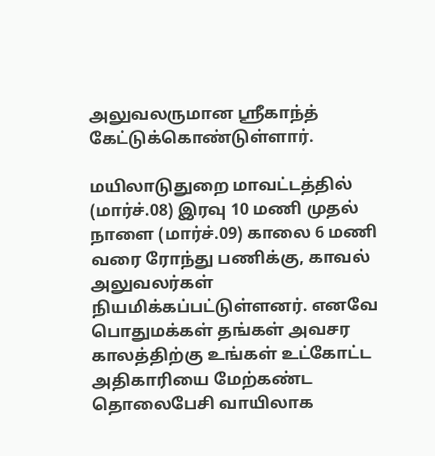அலுவலருமான ஸ்ரீகாந்த் கேட்டுக்கொண்டுள்ளார்.

மயிலாடுதுறை மாவட்டத்தில் (மார்ச்.08) இரவு 10 மணி முதல் நாளை (மார்ச்.09) காலை 6 மணி வரை ரோந்து பணிக்கு, காவல் அலுவலர்கள் நியமிக்கப்பட்டுள்ளனர். எனவே பொதுமக்கள் தங்கள் அவசர காலத்திற்கு உங்கள் உட்கோட்ட அதிகாரியை மேற்கண்ட தொலைபேசி வாயிலாக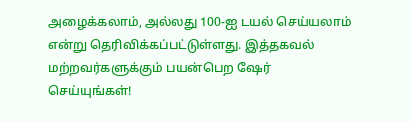அழைக்கலாம், அல்லது 100-ஐ டயல் செய்யலாம் என்று தெரிவிக்கப்பட்டுள்ளது. இத்தகவல் மற்றவர்களுக்கும் பயன்பெற ஷேர் செய்யுங்கள்!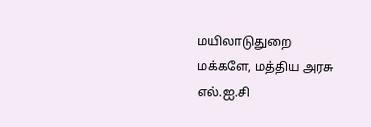மயிலாடுதுறை மக்களே, மத்திய அரசு எல்.ஐ.சி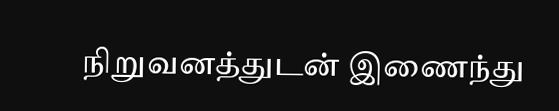நிறுவனத்துடன் இணைந்து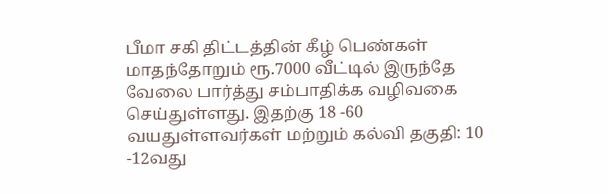பீமா சகி திட்டத்தின் கீழ் பெண்கள் மாதந்தோறும் ரூ.7000 வீட்டில் இருந்தே வேலை பார்த்து சம்பாதிக்க வழிவகை செய்துள்ளது. இதற்கு 18 -60 வயதுள்ளவர்கள் மற்றும் கல்வி தகுதி: 10 -12வது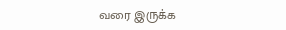வரை இருக்க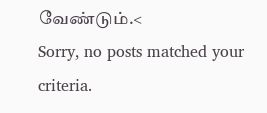வேண்டும்.<
Sorry, no posts matched your criteria.